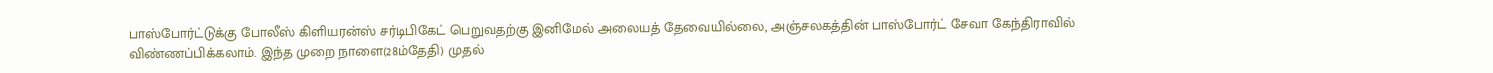பாஸ்போர்ட்டுக்கு போலீஸ் கிளியரன்ஸ் சர்டிபிகேட் பெறுவதற்கு இனிமேல் அலையத் தேவையில்லை, அஞ்சலகத்தின் பாஸ்போர்ட் சேவா கேந்திராவில் விண்ணப்பிக்கலாம். இந்த முறை நாளை(28ம்தேதி) முதல்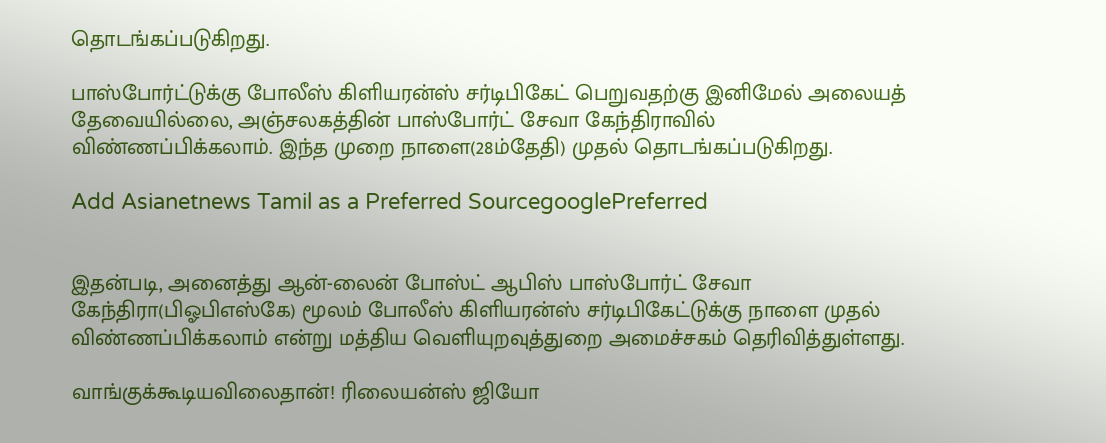தொடங்கப்படுகிறது.

பாஸ்போர்ட்டுக்கு போலீஸ் கிளியரன்ஸ் சர்டிபிகேட் பெறுவதற்கு இனிமேல் அலையத் தேவையில்லை, அஞ்சலகத்தின் பாஸ்போர்ட் சேவா கேந்திராவில் விண்ணப்பிக்கலாம். இந்த முறை நாளை(28ம்தேதி) முதல் தொடங்கப்படுகிறது.

Add Asianetnews Tamil as a Preferred SourcegooglePreferred


இதன்படி, அனைத்து ஆன்-லைன் போஸ்ட் ஆபிஸ் பாஸ்போர்ட் சேவா கேந்திரா(பிஓபிஎஸ்கே) மூலம் போலீஸ் கிளியரன்ஸ் சர்டிபிகேட்டுக்கு நாளை முதல் விண்ணப்பிக்கலாம் என்று மத்திய வெளியுறவுத்துறை அமைச்சகம் தெரிவித்துள்ளது.

வாங்குக்கூடியவிலைதான்! ரிலையன்ஸ் ஜியோ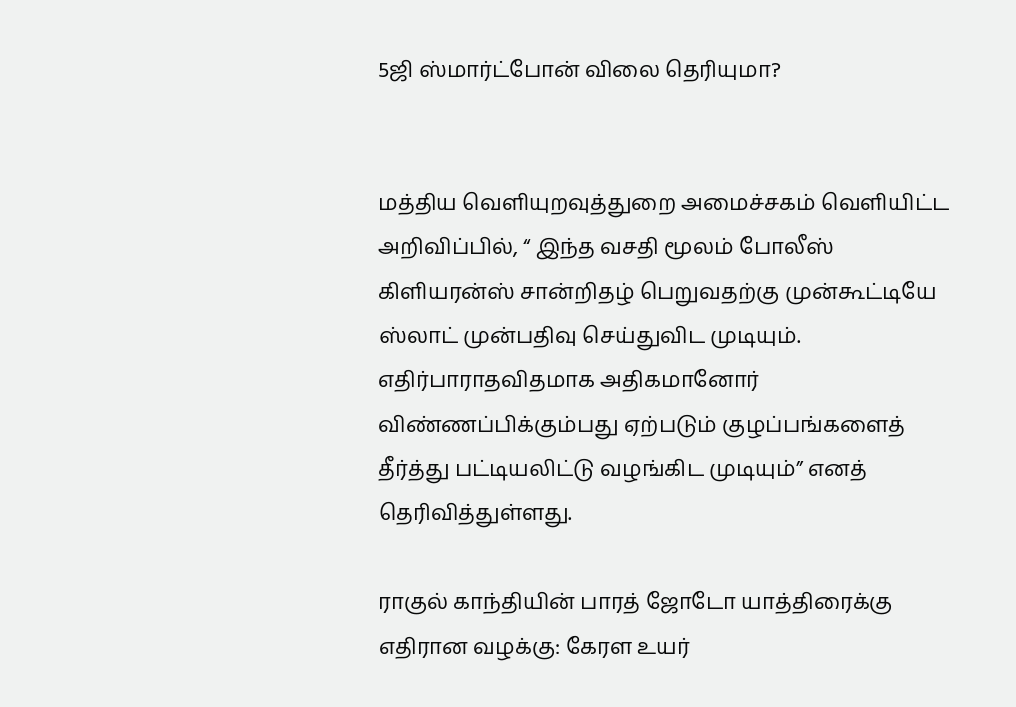5ஜி ஸ்மார்ட்போன் விலை தெரியுமா?


மத்திய வெளியுறவுத்துறை அமைச்சகம் வெளியிட்ட அறிவிப்பில், “ இந்த வசதி மூலம் போலீஸ் கிளியரன்ஸ் சான்றிதழ் பெறுவதற்கு முன்கூட்டியே ஸ்லாட் முன்பதிவு செய்துவிட முடியும். எதிர்பாராதவிதமாக அதிகமானோர் விண்ணப்பிக்கும்பது ஏற்படும் குழப்பங்களைத் தீர்த்து பட்டியலிட்டு வழங்கிட முடியும்” எனத் தெரிவித்துள்ளது.

ராகுல் காந்தியின் பாரத் ஜோடோ யாத்திரைக்கு எதிரான வழக்கு: கேரள உயர்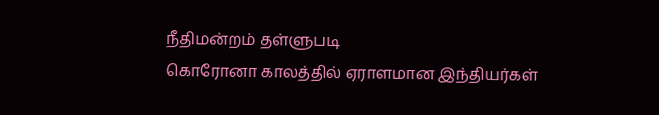நீதிமன்றம் தள்ளுபடி
கொரோனா காலத்தில் ஏராளமான இந்தியர்கள்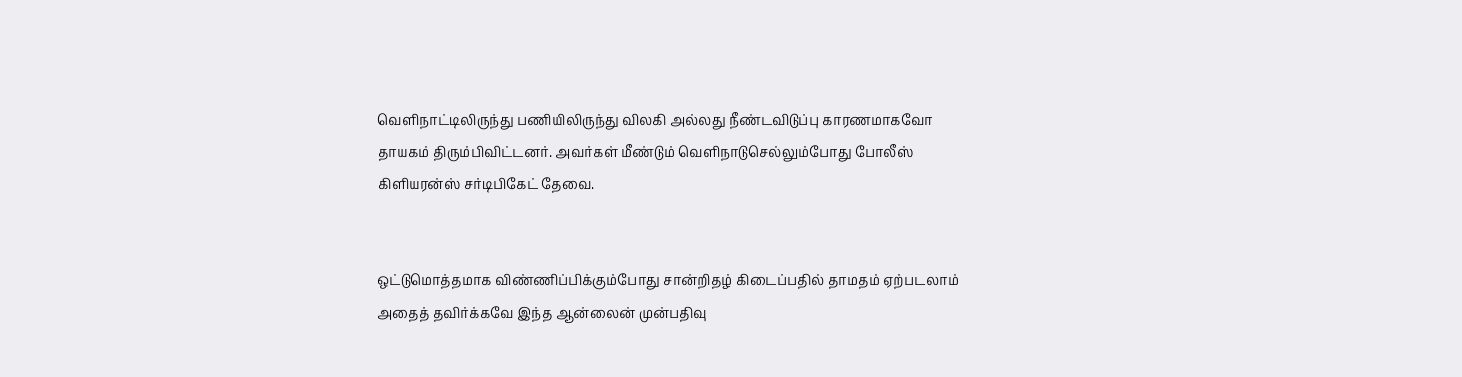வெளிநாட்டிலிருந்து பணியிலிருந்து விலகி அல்லது நீண்டவிடுப்பு காரணமாகவோ தாயகம் திரும்பிவிட்டனர். அவர்கள் மீண்டும் வெளிநாடுசெல்லும்போது போலீஸ் கிளியரன்ஸ் சர்டிபிகேட் தேவை.


ஒட்டுமொத்தமாக விண்ணிப்பிக்கும்போது சான்றிதழ் கிடைப்பதில் தாமதம் ஏற்படலாம் அதைத் தவிர்க்கவே இந்த ஆன்லைன் முன்பதிவு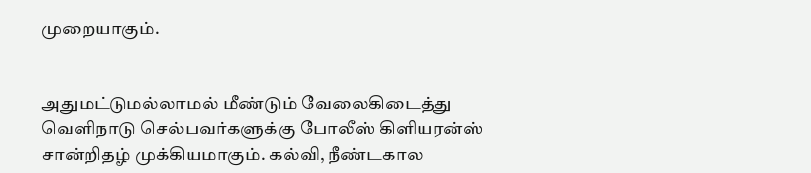முறையாகும்.


அதுமட்டுமல்லாமல் மீண்டும் வேலைகிடைத்து வெளிநாடு செல்பவர்களுக்கு போலீஸ் கிளியரன்ஸ் சான்றிதழ் முக்கியமாகும். கல்வி, நீண்டகால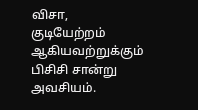விசா, குடியேற்றம் ஆகியவற்றுக்கும் பிசிசி சான்று அவசியம்.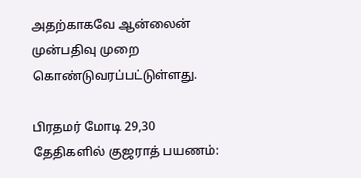அதற்காகவே ஆன்லைன் முன்பதிவு முறை கொண்டுவரப்பட்டுள்ளது.

பிரதமர் மோடி 29,30 தேதிகளில் குஜராத் பயணம்: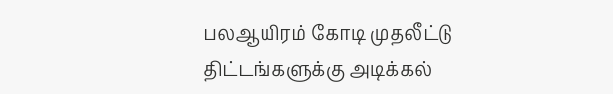பலஆயிரம் கோடி முதலீட்டு திட்டங்களுக்கு அடிக்கல்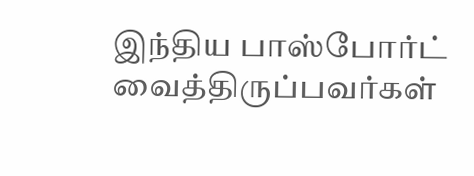இந்திய பாஸ்போர்ட் வைத்திருப்பவர்கள்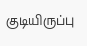குடியிருப்பு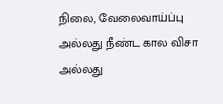நிலை, வேலைவாய்ப்பு அல்லது நீண்ட கால விசா அல்லது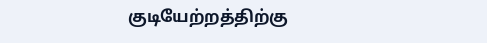குடியேற்றத்திற்கு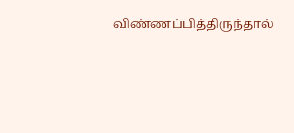விண்ணப்பித்திருந்தால்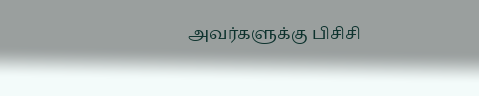அவர்களுக்கு பிசிசி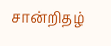சான்றிதழ்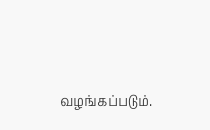வழங்கப்படும்.